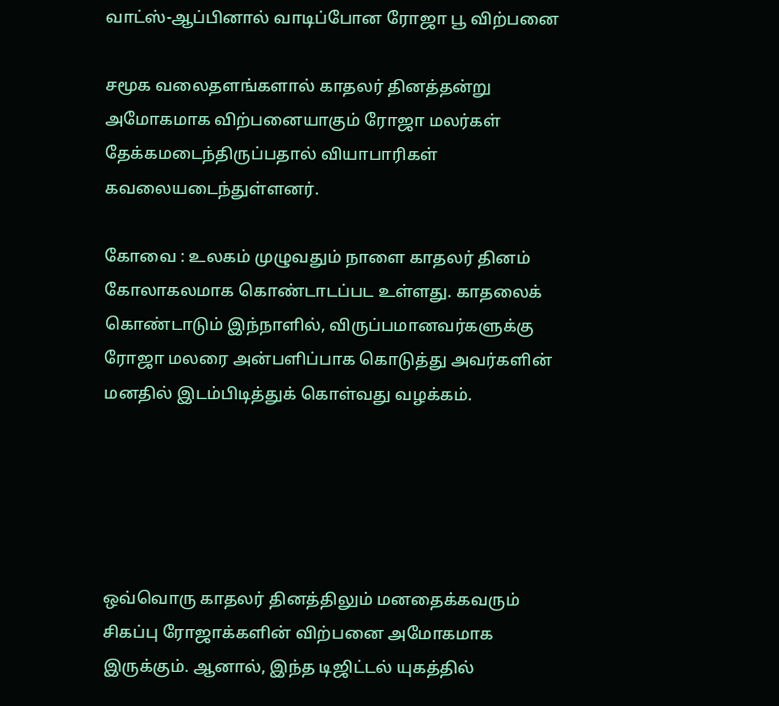வாட்ஸ்-ஆப்பினால் வாடிப்போன ரோஜா பூ விற்பனை

சமூக வலைதளங்களால் காதலர் தினத்தன்று அமோகமாக விற்பனையாகும் ரோஜா மலர்கள் தேக்கமடைந்திருப்பதால் வியாபாரிகள் கவலையடைந்துள்ளனர்.

கோவை : உலகம் முழுவதும் நாளை காதலர் தினம் கோலாகலமாக கொண்டாடப்பட உள்ளது. காதலைக் கொண்டாடும் இந்நாளில், விருப்பமானவர்களுக்கு ரோஜா மலரை அன்பளிப்பாக கொடுத்து அவர்களின் மனதில் இடம்பிடித்துக் கொள்வது வழக்கம்.





ஒவ்வொரு காதலர் தினத்திலும் மனதைக்கவரும் சிகப்பு ரோஜாக்களின் விற்பனை அமோகமாக இருக்கும். ஆனால், இந்த டிஜிட்டல் யுகத்தில்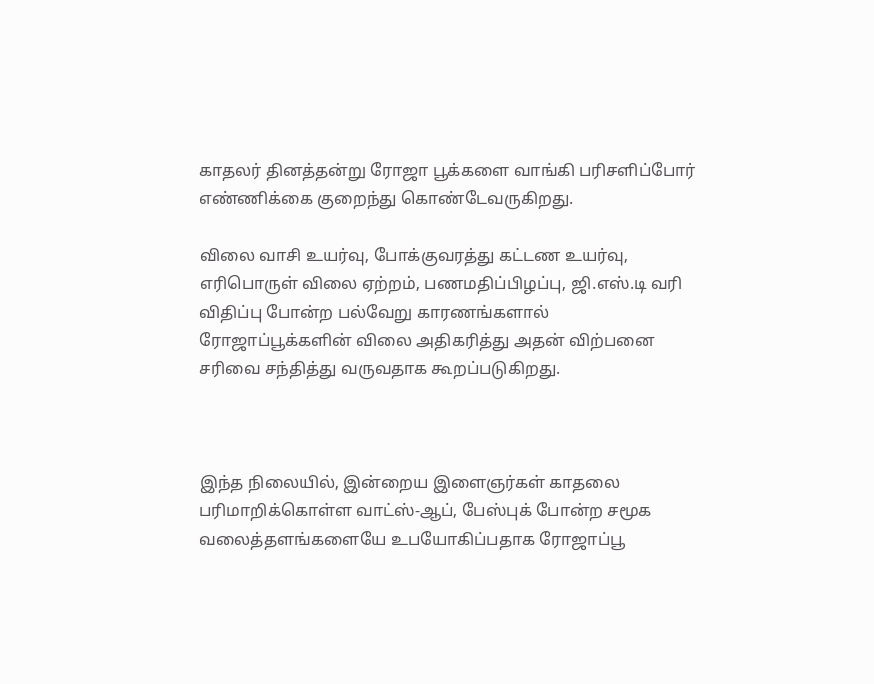காதலர் தினத்தன்று ரோஜா பூக்களை வாங்கி பரிசளிப்போர் எண்ணிக்கை குறைந்து கொண்டேவருகிறது.

விலை வாசி உயர்வு, போக்குவரத்து கட்டண உயர்வு, எரிபொருள் விலை ஏற்றம், பணமதிப்பிழப்பு, ஜி.எஸ்.டி வரி விதிப்பு போன்ற பல்வேறு காரணங்களால் ரோஜாப்பூக்களின் விலை அதிகரித்து அதன் விற்பனை சரிவை சந்தித்து வருவதாக கூறப்படுகிறது.



இந்த நிலையில், இன்றைய இளைஞர்கள் காதலை பரிமாறிக்கொள்ள வாட்ஸ்-ஆப், பேஸ்புக் போன்ற சமூக வலைத்தளங்களையே உபயோகிப்பதாக ரோஜாப்பூ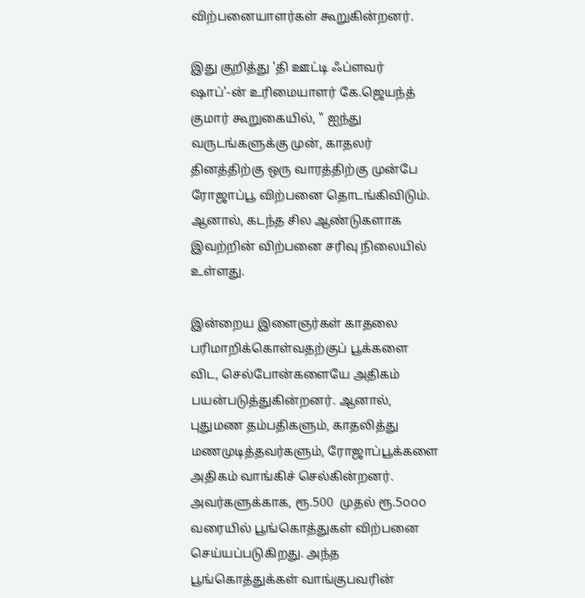விற்பனையாளர்கள் கூறுகின்றனர்.

இது குறித்து 'தி ஊட்டி ஃப்ளவர் ஷாப்'-ன் உரிமையாளர் கே.ஜெயந்த் குமார் கூறுகையில், " ஐந்து வருடங்களுக்கு முன், காதலர் தினத்திற்கு ஒரு வாரத்திற்கு முன்பே ரோஜாப்பூ விற்பனை தொடங்கிவிடும். ஆனால், கடந்த சில ஆண்டுகளாக இவற்றின் விற்பனை சரிவு நிலையில் உள்ளது.

இன்றைய இளைஞர்கள் காதலை பரிமாறிக்கொள்வதற்குப் பூக்களை விட, செல்போன்களையே அதிகம் பயன்படுத்துகின்றனர். ஆனால், புதுமண தம்பதிகளும், காதலித்து மணமுடித்தவர்களும், ரோஜாப்பூக்களை அதிகம் வாங்கிச் செல்கின்றனர். அவர்களுக்காக, ரூ.500  முதல் ரூ.5௦௦௦ வரையில் பூங்கொத்துகள் விற்பனை செய்யப்படுகிறது. அந்த பூங்கொத்துக்கள் வாங்குபவரின்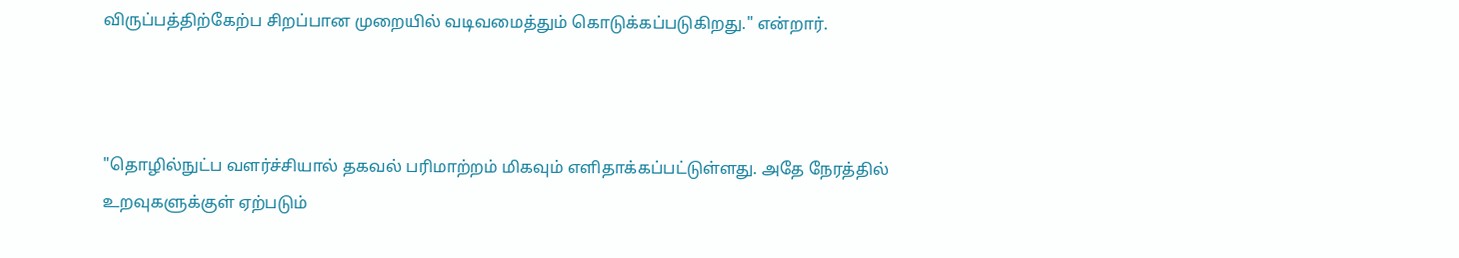விருப்பத்திற்கேற்ப சிறப்பான முறையில் வடிவமைத்தும் கொடுக்கப்படுகிறது." என்றார்.



"தொழில்நுட்ப வளர்ச்சியால் தகவல் பரிமாற்றம் மிகவும் எளிதாக்கப்பட்டுள்ளது. அதே நேரத்தில் உறவுகளுக்குள் ஏற்படும்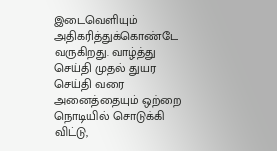இடைவெளியும் அதிகரித்துக்கொண்டே வருகிறது. வாழ்த்து செய்தி முதல் துயர செய்தி வரை அனைத்தையும் ஒற்றை நொடியில் சொடுக்கி விட்டு,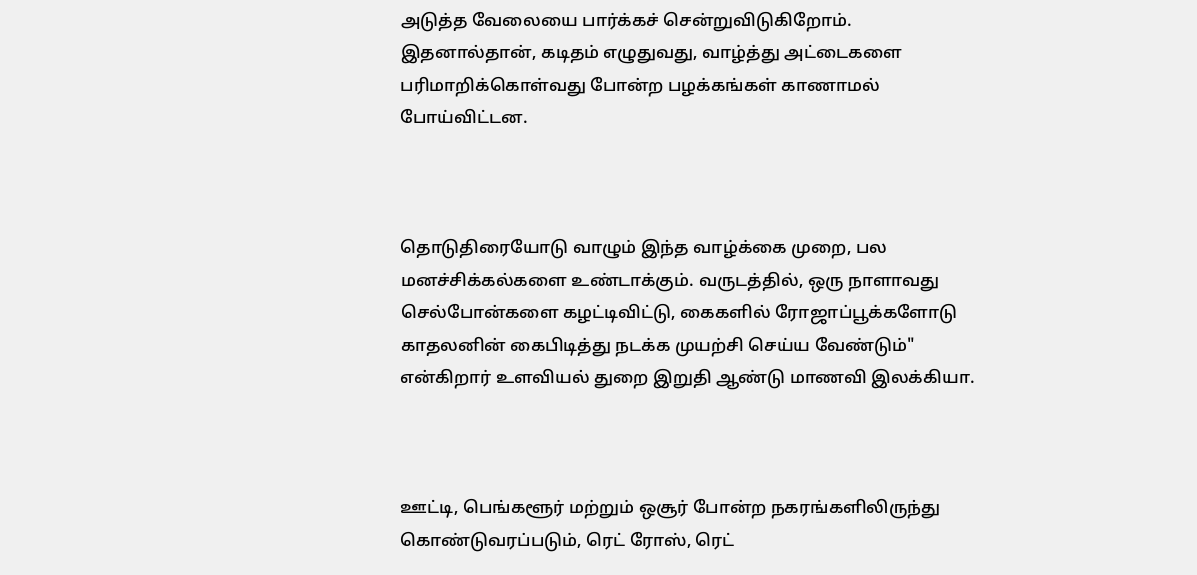அடுத்த வேலையை பார்க்கச் சென்றுவிடுகிறோம். இதனால்தான், கடிதம் எழுதுவது, வாழ்த்து அட்டைகளை பரிமாறிக்கொள்வது போன்ற பழக்கங்கள் காணாமல் போய்விட்டன.



தொடுதிரையோடு வாழும் இந்த வாழ்க்கை முறை, பல மனச்சிக்கல்களை உண்டாக்கும். வருடத்தில், ஒரு நாளாவது செல்போன்களை கழட்டிவிட்டு, கைகளில் ரோஜாப்பூக்களோடு காதலனின் கைபிடித்து நடக்க முயற்சி செய்ய வேண்டும்" என்கிறார் உளவியல் துறை இறுதி ஆண்டு மாணவி இலக்கியா.



ஊட்டி, பெங்களூர் மற்றும் ஒசூர் போன்ற நகரங்களிலிருந்து கொண்டுவரப்படும், ரெட் ரோஸ், ரெட்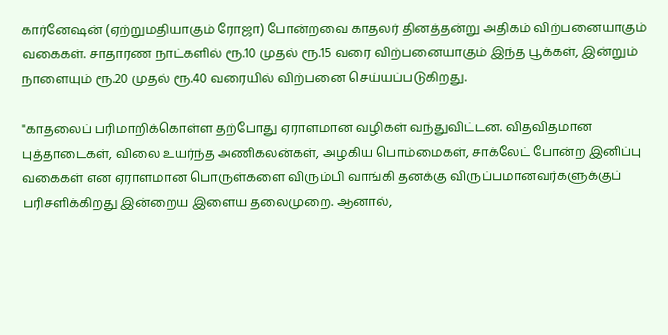கார்னேஷன் (ஏற்றுமதியாகும் ரோஜா) போன்றவை காதலர் தினத்தன்று அதிகம் விற்பனையாகும் வகைகள். சாதாரண நாட்களில் ரூ.10 முதல் ரூ.15 வரை விற்பனையாகும் இந்த பூக்கள், இன்றும் நாளையும் ரூ.20 முதல் ரூ.40 வரையில் விற்பனை செய்யப்படுகிறது.

"காதலைப் பரிமாறிக்கொள்ள தற்போது ஏராளமான வழிகள் வந்துவிட்டன. விதவிதமான புத்தாடைகள், விலை உயர்ந்த அணிகலன்கள், அழகிய பொம்மைகள், சாக்லேட் போன்ற இனிப்பு வகைகள் என ஏராளமான பொருள்களை விரும்பி வாங்கி தனக்கு விருப்பமானவர்களுக்குப்  பரிசளிக்கிறது இன்றைய இளைய தலைமுறை. ஆனால்,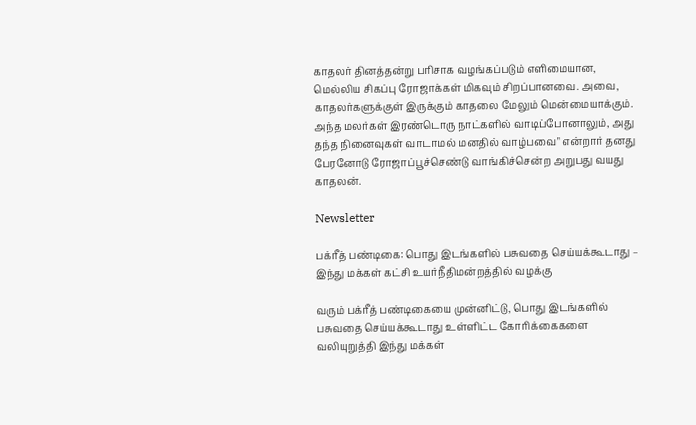காதலர் தினத்தன்று பரிசாக வழங்கப்படும் எளிமையான, மெல்லிய சிகப்பு ரோஜாக்கள் மிகவும் சிறப்பானவை. அவை, காதலர்களுக்குள் இருக்கும் காதலை மேலும் மென்மையாக்கும்.  அந்த மலர்கள் இரண்டொரு நாட்களில் வாடிப்போனாலும், அது தந்த நினைவுகள் வாடாமல் மனதில் வாழ்பவை" என்றார் தனது பேரனோடு ரோஜாப்பூச்செண்டு வாங்கிச்சென்ற அறுபது வயது காதலன்.

Newsletter

பக்ரீத் பண்டிகை: பொது இடங்களில் பசுவதை செய்யக்கூடாது – இந்து மக்கள் கட்சி உயர்நீதிமன்றத்தில் வழக்கு

வரும் பக்ரீத் பண்டிகையை முன்னிட்டு, பொது இடங்களில் பசுவதை செய்யக்கூடாது உள்ளிட்ட கோரிக்கைகளை வலியுறுத்தி இந்து மக்கள்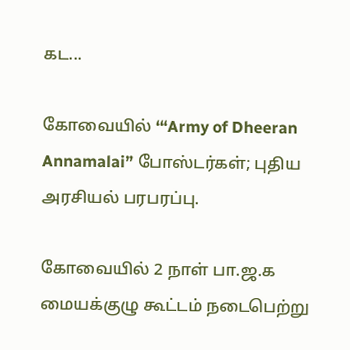கட...

கோவையில் ‘“Army of Dheeran Annamalai” போஸ்டர்கள்; புதிய அரசியல் பரபரப்பு.

கோவையில் 2 நாள் பா.ஜ.க மையக்குழு கூட்டம் நடைபெற்று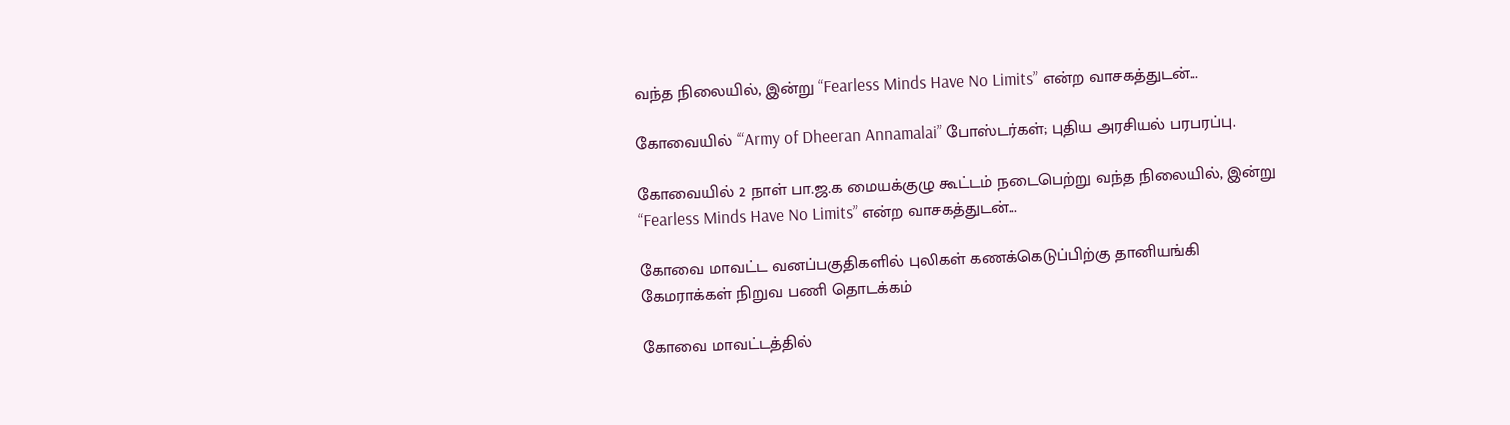வந்த நிலையில், இன்று “Fearless Minds Have No Limits” என்ற வாசகத்துடன்...

கோவையில் ‘“Army of Dheeran Annamalai” போஸ்டர்கள்; புதிய அரசியல் பரபரப்பு.

கோவையில் 2 நாள் பா.ஜ.க மையக்குழு கூட்டம் நடைபெற்று வந்த நிலையில், இன்று “Fearless Minds Have No Limits” என்ற வாசகத்துடன்...

கோவை மாவட்ட வனப்பகுதிகளில் புலிகள் கணக்கெடுப்பிற்கு தானியங்கி கேமராக்கள் நிறுவ பணி தொடக்கம்

கோவை மாவட்டத்தில்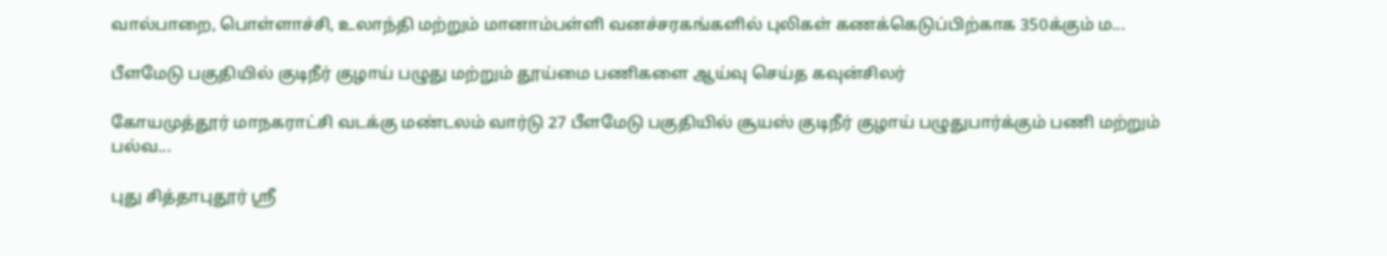வால்பாறை, பொள்ளாச்சி, உலாந்தி மற்றும் மானாம்பள்ளி வனச்சரகங்களில் புலிகள் கணக்கெடுப்பிற்காக 350க்கும் ம...

பீளமேடு பகுதியில் குடிநீர் குழாய் பழுது மற்றும் தூய்மை பணிகளை ஆய்வு செய்த கவுன்சிலர்

கோயமுத்தூர் மாநகராட்சி வடக்கு மண்டலம் வார்டு 27 பீளமேடு பகுதியில் சூயஸ் குடிநீர் குழாய் பழுதுபார்க்கும் பணி மற்றும் பல்வ...

புது சித்தாபுதூர் ஸ்ரீ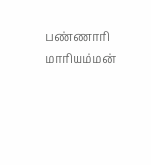பண்ணாரி மாரியம்மன்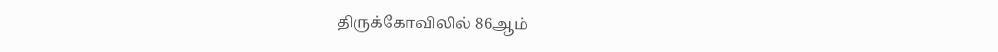திருக்கோவிலில் 86ஆம்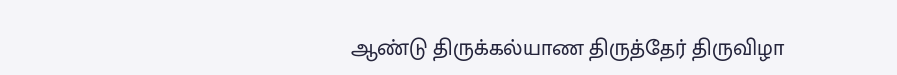ஆண்டு திருக்கல்யாண திருத்தேர் திருவிழா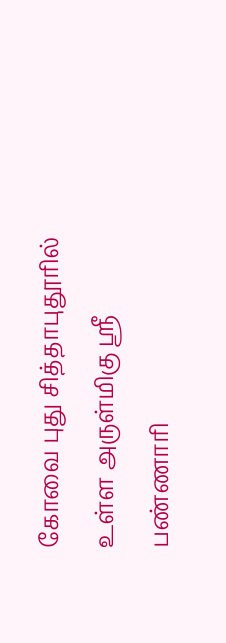கோவை புது சித்தாபுதூரில் உள்ள அருள்மிகு ஸ்ரீ பண்ணாரி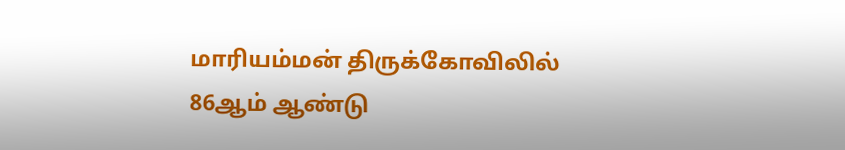மாரியம்மன் திருக்கோவிலில் 86ஆம் ஆண்டு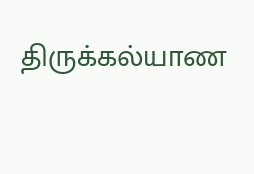திருக்கல்யாண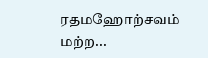ரதமஹோற்சவம் மற்ற...